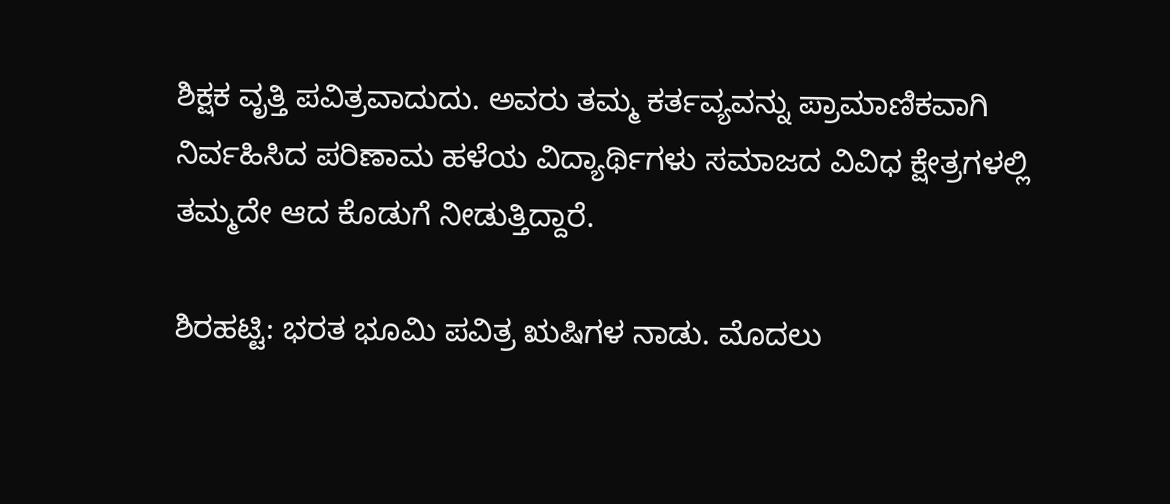ಶಿಕ್ಷಕ ವೃತ್ತಿ ಪವಿತ್ರವಾದುದು. ಅವರು ತಮ್ಮ ಕರ್ತವ್ಯವನ್ನು ಪ್ರಾಮಾಣಿಕವಾಗಿ ನಿರ್ವಹಿಸಿದ ಪರಿಣಾಮ ಹಳೆಯ ವಿದ್ಯಾರ್ಥಿಗಳು ಸಮಾಜದ ವಿವಿಧ ಕ್ಷೇತ್ರಗಳಲ್ಲಿ ತಮ್ಮದೇ ಆದ ಕೊಡುಗೆ ನೀಡುತ್ತಿದ್ದಾರೆ.

ಶಿರಹಟ್ಟಿ: ಭರತ ಭೂಮಿ ಪವಿತ್ರ ಋಷಿಗಳ ನಾಡು. ಮೊದಲು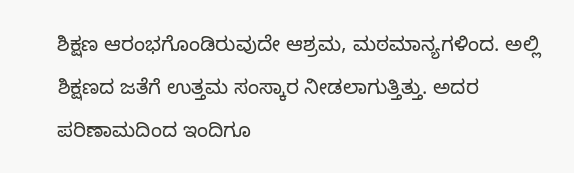ಶಿಕ್ಷಣ ಆರಂಭಗೊಂಡಿರುವುದೇ ಆಶ್ರಮ, ಮಠಮಾನ್ಯಗಳಿಂದ. ಅಲ್ಲಿ ಶಿಕ್ಷಣದ ಜತೆಗೆ ಉತ್ತಮ ಸಂಸ್ಕಾರ ನೀಡಲಾಗುತ್ತಿತ್ತು. ಅದರ ಪರಿಣಾಮದಿಂದ ಇಂದಿಗೂ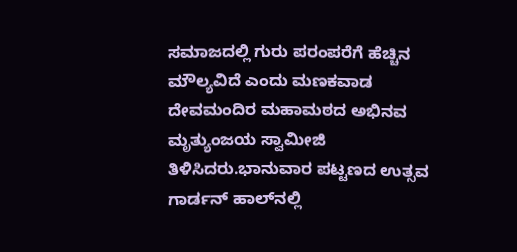ಸಮಾಜದಲ್ಲಿ ಗುರು ಪರಂಪರೆಗೆ ಹೆಚ್ಚಿನ ಮೌಲ್ಯವಿದೆ ಎಂದು ಮಣಕವಾಡ ದೇವಮಂದಿರ ಮಹಾಮಠದ ಅಭಿನವ ಮೃತ್ಯುಂಜಯ ಸ್ವಾಮೀಜಿ ತಿಳಿಸಿದರು.ಭಾನುವಾರ ಪಟ್ಟಣದ ಉತ್ಸವ ಗಾರ್ಡನ್ ಹಾಲ್‌ನಲ್ಲಿ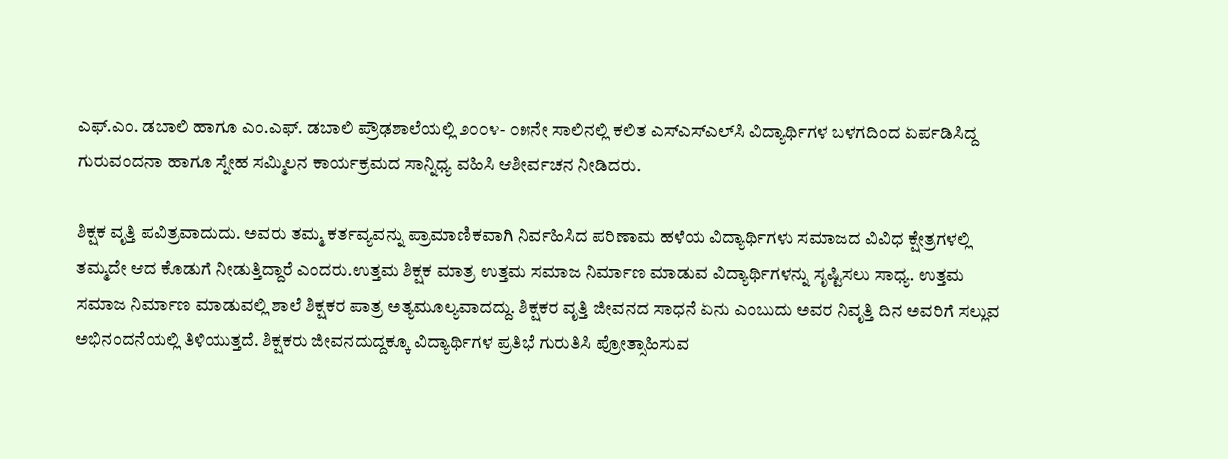ಎಫ್.ಎಂ. ಡಬಾಲಿ ಹಾಗೂ ಎಂ.ಎಫ್. ಡಬಾಲಿ ಪ್ರೌಢಶಾಲೆಯಲ್ಲಿ ೨೦೦೪- ೦೫ನೇ ಸಾಲಿನಲ್ಲಿ ಕಲಿತ ಎಸ್‌ಎಸ್‌ಎಲ್‌ಸಿ ವಿದ್ಯಾರ್ಥಿಗಳ ಬಳಗದಿಂದ ಏರ್ಪಡಿಸಿದ್ದ ಗುರುವಂದನಾ ಹಾಗೂ ಸ್ನೇಹ ಸಮ್ಮಿಲನ ಕಾರ್ಯಕ್ರಮದ ಸಾನ್ನಿಧ್ಯ ವಹಿಸಿ ಆಶೀರ್ವಚನ ನೀಡಿದರು.

ಶಿಕ್ಷಕ ವೃತ್ತಿ ಪವಿತ್ರವಾದುದು. ಅವರು ತಮ್ಮ ಕರ್ತವ್ಯವನ್ನು ಪ್ರಾಮಾಣಿಕವಾಗಿ ನಿರ್ವಹಿಸಿದ ಪರಿಣಾಮ ಹಳೆಯ ವಿದ್ಯಾರ್ಥಿಗಳು ಸಮಾಜದ ವಿವಿಧ ಕ್ಷೇತ್ರಗಳಲ್ಲಿ ತಮ್ಮದೇ ಆದ ಕೊಡುಗೆ ನೀಡುತ್ತಿದ್ದಾರೆ ಎಂದರು.ಉತ್ತಮ ಶಿಕ್ಷಕ ಮಾತ್ರ ಉತ್ತಮ ಸಮಾಜ ನಿರ್ಮಾಣ ಮಾಡುವ ವಿದ್ಯಾರ್ಥಿಗಳನ್ನು ಸೃಷ್ಟಿಸಲು ಸಾಧ್ಯ. ಉತ್ತಮ ಸಮಾಜ ನಿರ್ಮಾಣ ಮಾಡುವಲ್ಲಿ ಶಾಲೆ ಶಿಕ್ಷಕರ ಪಾತ್ರ ಅತ್ಯಮೂಲ್ಯವಾದದ್ದು. ಶಿಕ್ಷಕರ ವೃತ್ತಿ ಜೀವನದ ಸಾಧನೆ ಏನು ಎಂಬುದು ಅವರ ನಿವೃತ್ತಿ ದಿನ ಅವರಿಗೆ ಸಲ್ಲುವ ಅಭಿನಂದನೆಯಲ್ಲಿ ತಿಳಿಯುತ್ತದೆ. ಶಿಕ್ಷಕರು ಜೀವನದುದ್ದಕ್ಕೂ ವಿದ್ಯಾರ್ಥಿಗಳ ಪ್ರತಿಭೆ ಗುರುತಿಸಿ ಪ್ರೋತ್ಸಾಹಿಸುವ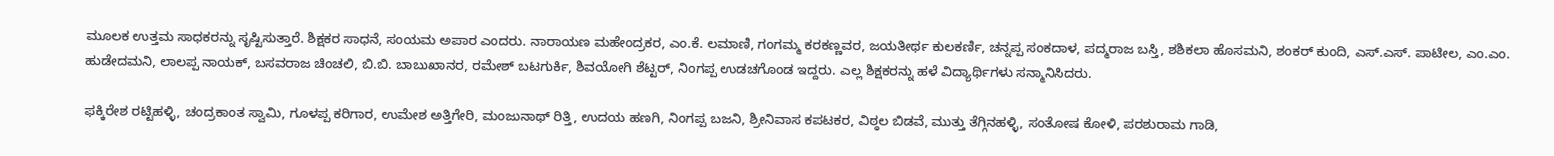ಮೂಲಕ ಉತ್ತಮ ಸಾಧಕರನ್ನು ಸೃಷ್ಟಿಸುತ್ತಾರೆ. ಶಿಕ್ಷಕರ ಸಾಧನೆ, ಸಂಯಮ ಅಪಾರ ಎಂದರು. ನಾರಾಯಣ ಮಹೇಂದ್ರಕರ, ಎಂ.ಕೆ. ಲಮಾಣಿ, ಗಂಗಮ್ಮ ಕರಕಣ್ಣವರ, ಜಯತೀರ್ಥ ಕುಲಕರ್ಣಿ, ಚನ್ನಪ್ಪ ಸಂಕದಾಳ, ಪದ್ಮರಾಜ ಬಸ್ತಿ, ಶಶಿಕಲಾ ಹೊಸಮನಿ, ಶಂಕರ್ ಕುಂದಿ, ಎಸ್.ಎಸ್. ಪಾಟೀಲ, ಎಂ.ಎಂ. ಹುಡೇದಮನಿ, ಲಾಲಪ್ಪ ನಾಯಕ್, ಬಸವರಾಜ ಚಿಂಚಲಿ, ಬಿ.ಬಿ. ಬಾಬುಖಾನರ, ರಮೇಶ್ ಬಟಗುರ್ಕಿ, ಶಿವಯೋಗಿ ಶೆಟ್ಟರ್, ನಿಂಗಪ್ಪ ಉಡಚಗೊಂಡ ಇದ್ದರು. ಎಲ್ಲ ಶಿಕ್ಷಕರನ್ನು ಹಳೆ ವಿದ್ಯಾರ್ಥಿಗಳು ಸನ್ಮಾನಿಸಿದರು.

ಫಕ್ಕಿರೇಶ ರಟ್ಟಿಹಳ್ಳಿ, ಚಂದ್ರಕಾಂತ ಸ್ವಾಮಿ, ಗೂಳಪ್ಪ ಕರಿಗಾರ, ಉಮೇಶ ಅತ್ತಿಗೇರಿ, ಮಂಜುನಾಥ್ ರಿತ್ತಿ, ಉದಯ ಹಣಗಿ, ನಿಂಗಪ್ಪ ಬಜನಿ, ಶ್ರೀನಿವಾಸ ಕಪಟಕರ, ವಿಠ್ಠಲ ಬಿಡವೆ, ಮುತ್ತು ತೆಗ್ಗಿನಹಳ್ಳಿ, ಸಂತೋಷ ಕೋಳಿ, ಪರಶುರಾಮ ಗಾಡಿ,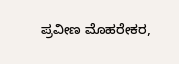ಪ್ರವೀಣ ಮೊಹರೇಕರ,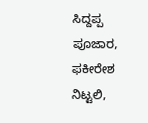ಸಿದ್ದಪ್ಪ ಪೂಜಾರ, ಫಕೀರೇಶ ನಿಟ್ಟಲಿ,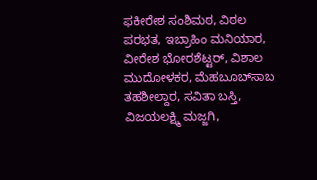ಫಕೀರೇಶ ಸಂಶಿಮಠ, ವಿಠಲ ಪರಭತ, ಇಬ್ರಾಹಿಂ ಮನಿಯಾರ, ವೀರೇಶ ಭೋರಶೆಟ್ಟರ್, ವಿಶಾಲ ಮುದೋಳಕರ, ಮೆಹಬೂಬ್‌ಸಾಬ ತಹಶೀಲ್ದಾರ, ಸವಿತಾ ಬಸ್ತಿ, ವಿಜಯಲಕ್ಷ್ಮಿ ಮಜ್ಜಗಿ,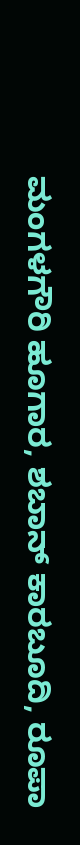ಮಂಗಳಗೌರಿ ಹೂಗಾರ, ಶಬಾನ್ ಕಾರಬೂದಿ, ರೂಪಾ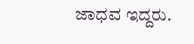ಜಾಧವ ಇದ್ದರು.